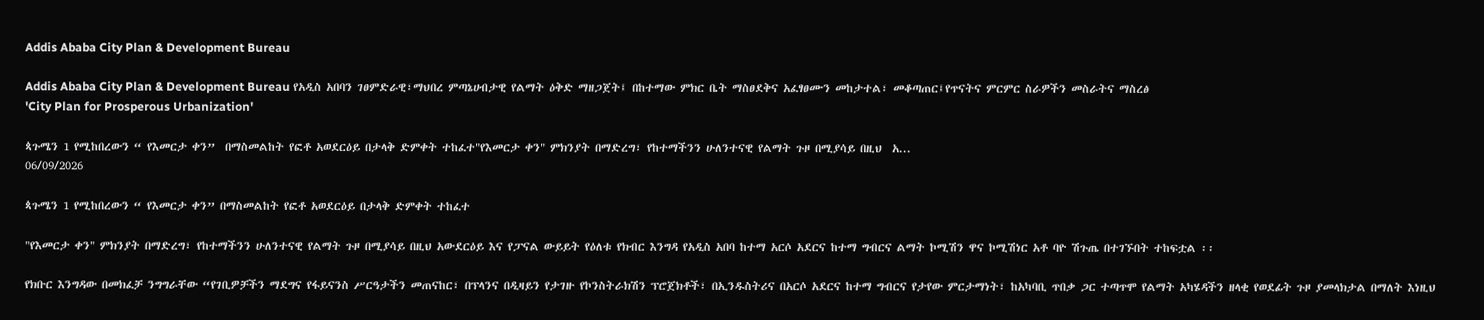Addis Ababa City Plan & Development Bureau

Addis Ababa City Plan & Development Bureau የአዲስ አበባን ገፀምድራዊ፣ማህበረ ምጣኔሀብታዊ የልማት ዕቅድ ማዘጋጀት፤ በከተማው ምክር ቤት ማስፀደቅና አፈፃፀሙን መከታተል፣ መቆጣጠር፤የጥናትና ምርምር ስራዎችን መስራትና ማስረፅ
'City Plan for Prosperous Urbanization'

ጳጉሜን 1 የሚከበረውን “ የእመርታ ቀን”  በማስመልከት የፎቶ አወደርዕይ በታላቅ ድምቀት ተከፈተ"የእመርታ ቀን" ምክንያት በማድረግ፣ የከተማችንን ሁለንተናዊ የልማት ጉዞ በሚያሳይ በዚህ  አ...
06/09/2026

ጳጉሜን 1 የሚከበረውን “ የእመርታ ቀን” በማስመልከት የፎቶ አወደርዕይ በታላቅ ድምቀት ተከፈተ

"የእመርታ ቀን" ምክንያት በማድረግ፣ የከተማችንን ሁለንተናዊ የልማት ጉዞ በሚያሳይ በዚህ አውደርዕይ እና የፓናል ውይይት የዕለቱ የክብር እንግዳ የአዲስ አበባ ከተማ አርሶ አደርና ከተማ ግብርና ልማት ኮሚሽን ዋና ኮሚሽነር አቶ ባዮ ሽጉጤ በተገኙበት ተከፍቷል ፡፡

የክቡር እንግዳው በመክፈቻ ንግግራቸው “የገቢዎቻችን ማደግና የፋይናንስ ሥርዓታችን መጠናከር፣ በፕላንና በዲዛይን የታገዙ የኮንስትራክሽን ፕሮጀክቶች፣ በኢንዱስትሪና በአርሶ አደርና ከተማ ግብርና የታየው ምርታማነት፣ ከአካባቢ ጥበቃ ጋር ተጣጥሞ የልማት አካሄዳችን ዘላቂ የወደፊት ጉዞ ያመላክታል በማለት እነዚህ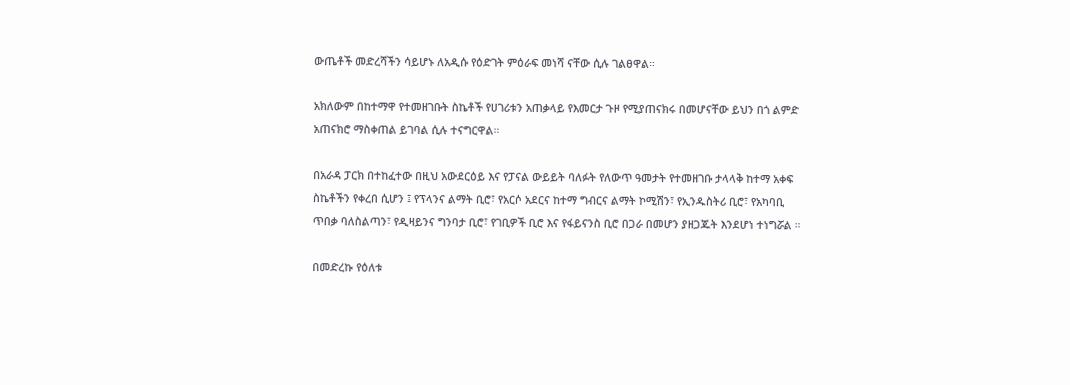ውጤቶች መድረሻችን ሳይሆኑ ለአዲሱ የዕድገት ምዕራፍ መነሻ ናቸው ሲሉ ገልፀዋል።

አክለውም በከተማዋ የተመዘገቡት ስኬቶች የሀገሪቱን አጠቃላይ የእመርታ ጉዞ የሚያጠናክሩ በመሆናቸው ይህን በጎ ልምድ አጠናክሮ ማስቀጠል ይገባል ሲሉ ተናግርዋል።

በአራዳ ፓርክ በተከፈተው በዚህ አውደርዕይ እና የፓናል ውይይት ባለፉት የለውጥ ዓመታት የተመዘገቡ ታላላቅ ከተማ አቀፍ ስኬቶችን የቀረበ ሲሆን ፤ የፕላንና ልማት ቢሮ፣ የአርሶ አደርና ከተማ ግብርና ልማት ኮሚሽን፣ የኢንዱስትሪ ቢሮ፣ የአካባቢ ጥበቃ ባለስልጣን፣ የዲዛይንና ግንባታ ቢሮ፣ የገቢዎች ቢሮ እና የፋይናንስ ቢሮ በጋራ በመሆን ያዘጋጁት እንደሆነ ተነግሯል ።

በመድረኩ የዕለቱ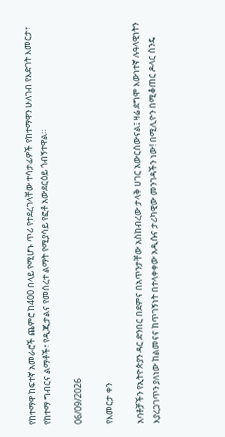የከተማዋ ከፍተኛ አመራሮች ጨምሮ ከ400 በላይ የሚሆኑ ጥሪ የተደረገላቸው ተሳታፊዎች የከተማዋን ሁለገብ የእድገት እመርታ፣ የከተማ ግብርና ልማቶች፣ የዲጂታልና የመሰረተ ልማት የሚያሳይ የፎቶ አውደርዕይ ጎብኝተዋል።

06/09/2026

የእመርታ ቀን

አባቶቻችን የኢትዮጵያን ዳር ድንበር በደምና በአጥንታቸው አስከብረው ታላቅ ሀገር አውርሰውናል፤ ዛሬ ደግሞ እውነተኛ ሉዓላዊነትን እያረጋገጥን ያለነው ከልመናና ከጥገኝነት በተላቀቀው አዲሱና ታሪካዊው መንገዳችን ነው! በሚሊዮን በሚቆጠር ዶላር ስንዴ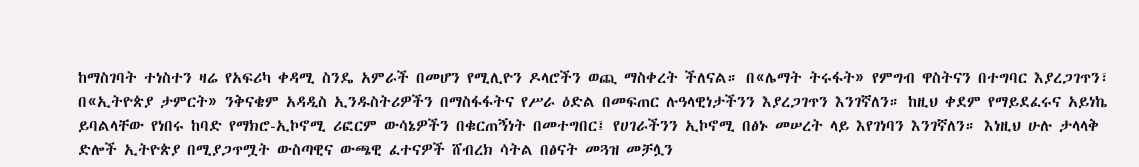ከማስገባት ተነስተን ዛሬ የአፍሪካ ቀዳሚ ስንዴ አምራች በመሆን የሚሊዮን ዶላሮችን ወጪ ማስቀረት ችለናል። በ«ሌማት ትሩፋት» የምግብ ዋስትናን በተግባር እያረጋገጥን፣ በ«ኢትዮጵያ ታምርት» ንቅናቄም አዳዲስ ኢንዱስትሪዎችን በማስፋፋትና የሥራ ዕድል በመፍጠር ሉዓላዊነታችንን እያረጋገጥን እንገኛለን። ከዚህ ቀደም የማይደፈሩና አይነኬ ይባልላቸው የነበሩ ከባድ የማክሮ-ኢኮኖሚ ሪፎርም ውሳኔዎችን በቁርጠኝነት በመተግበር፤ የሀገራችንን ኢኮኖሚ በፅኑ መሠረት ላይ እየገነባን እንገኛለን። እነዚህ ሁሉ ታላላቅ ድሎች ኢትዮጵያ በሚያጋጥሟት ውስጣዊና ውጫዊ ፈተናዎች ሸብረክ ሳትል በፅናት መጓዝ መቻሏን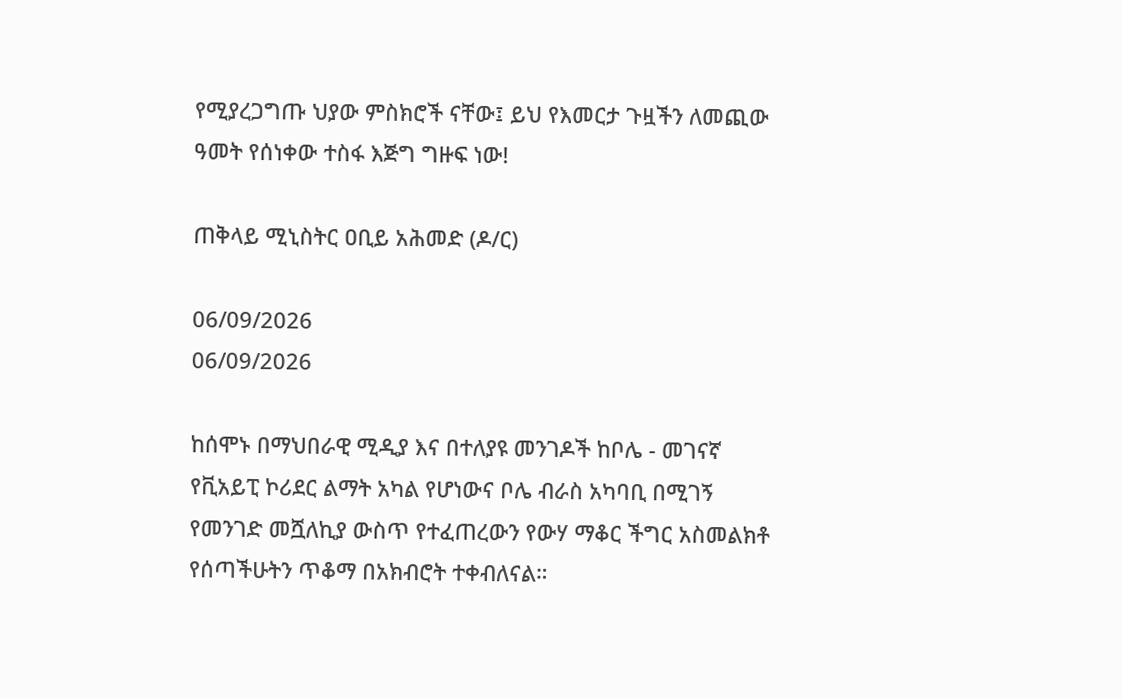የሚያረጋግጡ ህያው ምስክሮች ናቸው፤ ይህ የእመርታ ጉዟችን ለመጪው ዓመት የሰነቀው ተስፋ እጅግ ግዙፍ ነው!

ጠቅላይ ሚኒስትር ዐቢይ አሕመድ (ዶ/ር)

06/09/2026
06/09/2026

ከሰሞኑ በማህበራዊ ሚዲያ እና በተለያዩ መንገዶች ከቦሌ - መገናኛ የቪአይፒ ኮሪደር ልማት አካል የሆነውና ቦሌ ብራስ አካባቢ በሚገኝ የመንገድ መሿለኪያ ውስጥ የተፈጠረውን የውሃ ማቆር ችግር አስመልክቶ የሰጣችሁትን ጥቆማ በአክብሮት ተቀብለናል።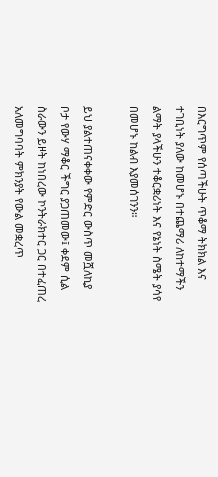በእርግጥም የሰጣችሁት ጥቆማ ትክክል እና ተገቢነት ያለው ከመሆኑ በተጨማሪ ለከተማችን ልማት ያላችሁን ተቆርቋሪነት እና የኔነት ስሜት ያሳየ በመሆኑ ከልብ እያመሰገንን።

ይህ ያልተጠናቀቀው የምድር ውስጥ መሿለኪያ ቦታ የውሃ ማቆር ችግር ያጋጠመው፤ ቀደም ሲል ስራውን ይዞት ከነበረው ኮንትራክተር ጋር በተፈጠረ አለመግባባት ምክንያት የውል መቋረጥ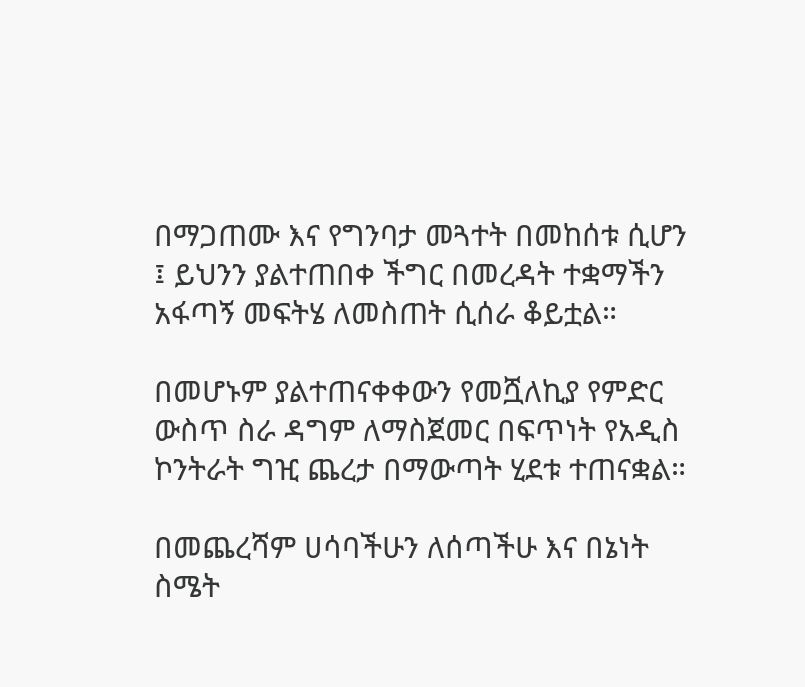በማጋጠሙ እና የግንባታ መጓተት በመከሰቱ ሲሆን ፤ ይህንን ያልተጠበቀ ችግር በመረዳት ተቋማችን አፋጣኝ መፍትሄ ለመስጠት ሲሰራ ቆይቷል።

በመሆኑም ያልተጠናቀቀውን የመሿለኪያ የምድር ውስጥ ስራ ዳግም ለማስጀመር በፍጥነት የአዲስ ኮንትራት ግዢ ጨረታ በማውጣት ሂደቱ ተጠናቋል።

በመጨረሻም ሀሳባችሁን ለሰጣችሁ እና በኔነት ስሜት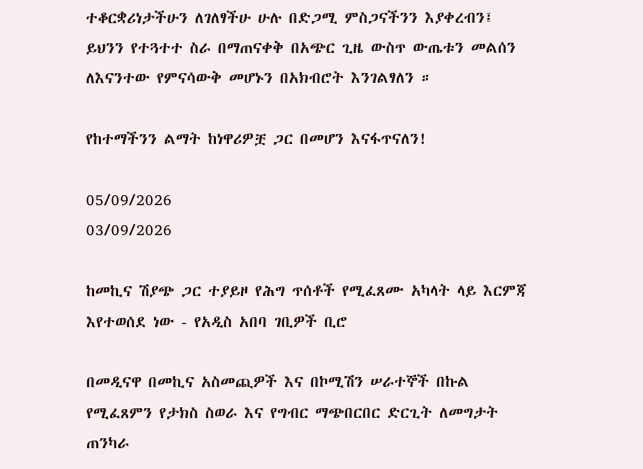ተቆርቋሪነታችሁን ለገለፃችሁ ሁሉ በድጋሚ ምስጋናችንን እያቀረብን፤ ይህንን የተጓተተ ስራ በማጠናቀቅ በአጭር ጊዜ ውስጥ ውጤቱን መልሰን ለእናንተው የምናሳውቅ መሆኑን በአክብሮት እንገልፃለን ።

የከተማችንን ልማት ከነዋሪዎቿ ጋር በመሆን እናፋጥናለን!

05/09/2026
03/09/2026

ከመኪና ሽያጭ ጋር ተያይዞ የሕግ ጥሰቶች የሚፈጸሙ አካላት ላይ እርምጃ እየተወሰደ ነው - የአዲስ አበባ ገቢዎች ቢሮ

በመዲናዋ በመኪና አስመጪዎች እና በኮሚሽን ሠራተኞች በኩል የሚፈጸምን የታክስ ስወራ እና የግብር ማጭበርበር ድርጊት ለመግታት ጠንካራ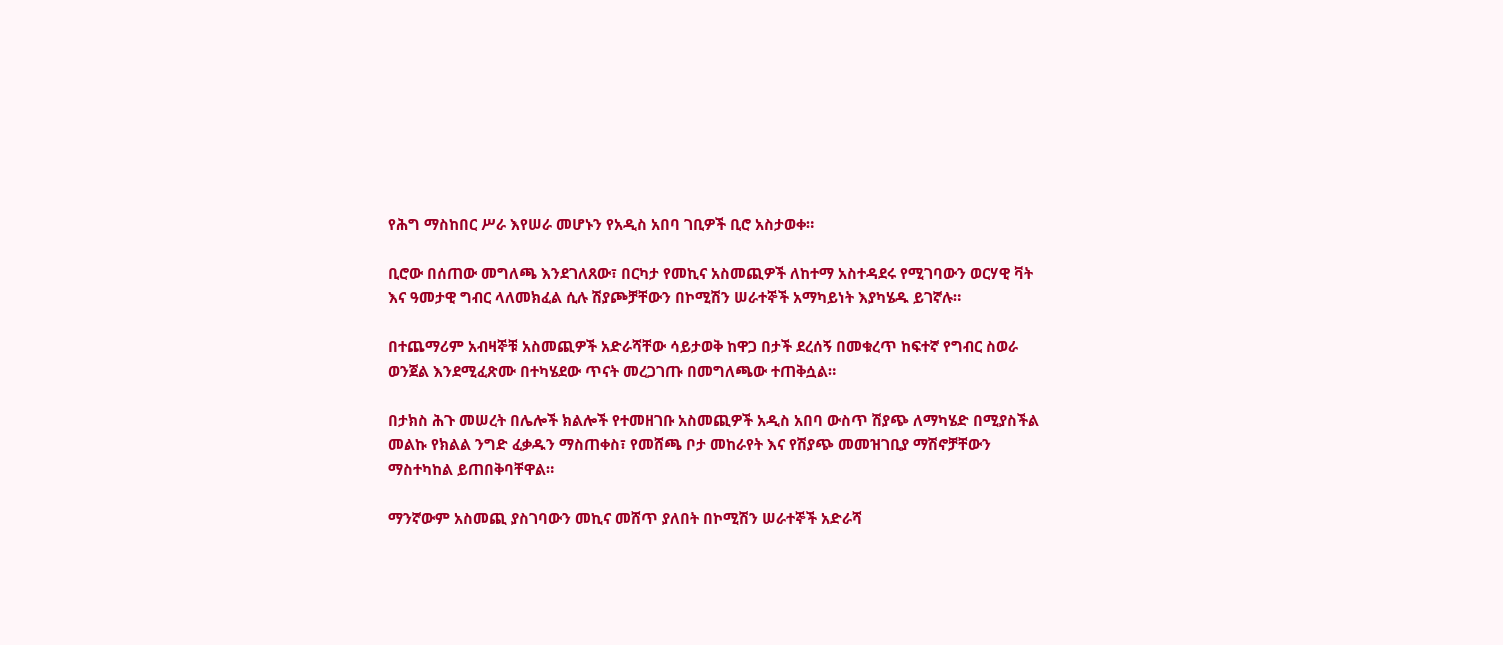የሕግ ማስከበር ሥራ እየሠራ መሆኑን የአዲስ አበባ ገቢዎች ቢሮ አስታወቀ።

ቢሮው በሰጠው መግለጫ እንደገለጸው፣ በርካታ የመኪና አስመጪዎች ለከተማ አስተዳደሩ የሚገባውን ወርሃዊ ቫት እና ዓመታዊ ግብር ላለመክፈል ሲሉ ሽያጮቻቸውን በኮሚሽን ሠራተኞች አማካይነት እያካሄዱ ይገኛሉ።

በተጨማሪም አብዛኞቹ አስመጪዎች አድራሻቸው ሳይታወቅ ከዋጋ በታች ደረሰኝ በመቁረጥ ከፍተኛ የግብር ስወራ ወንጀል እንደሚፈጽሙ በተካሄደው ጥናት መረጋገጡ በመግለጫው ተጠቅሷል።

በታክስ ሕጉ መሠረት በሌሎች ክልሎች የተመዘገቡ አስመጪዎች አዲስ አበባ ውስጥ ሽያጭ ለማካሄድ በሚያስችል መልኩ የክልል ንግድ ፈቃዱን ማስጠቀስ፣ የመሸጫ ቦታ መከራየት እና የሽያጭ መመዝገቢያ ማሽኖቻቸውን ማስተካከል ይጠበቅባቸዋል።

ማንኛውም አስመጪ ያስገባውን መኪና መሸጥ ያለበት በኮሚሽን ሠራተኞች አድራሻ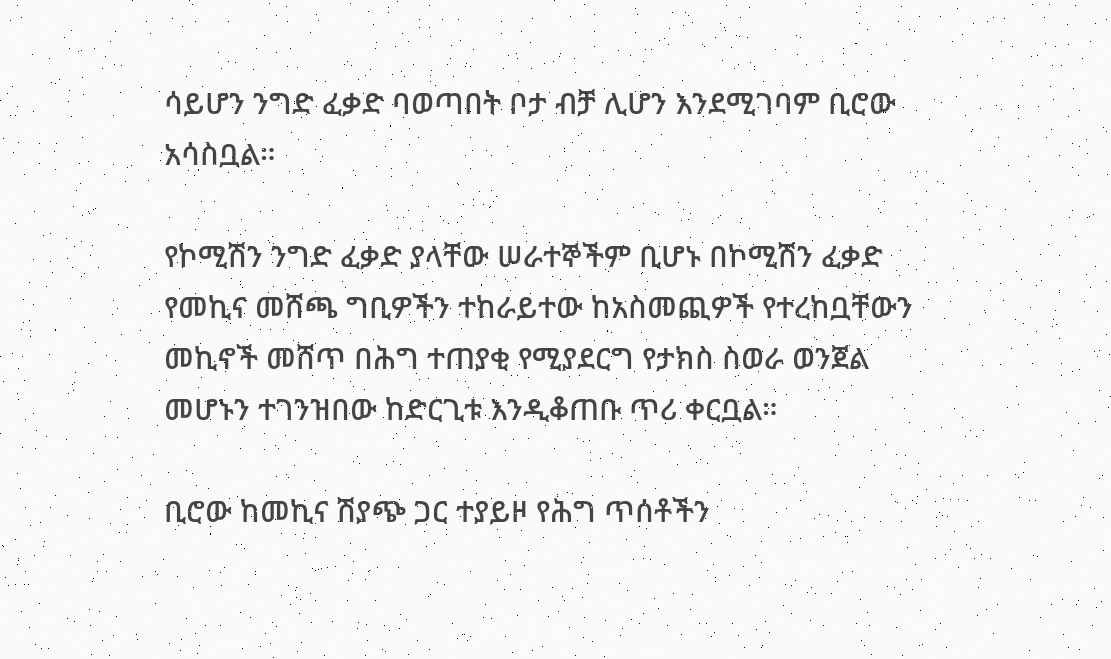ሳይሆን ንግድ ፈቃድ ባወጣበት ቦታ ብቻ ሊሆን እንደሚገባም ቢሮው አሳስቧል።

የኮሚሽን ንግድ ፈቃድ ያላቸው ሠራተኞችም ቢሆኑ በኮሚሽን ፈቃድ የመኪና መሸጫ ግቢዎችን ተከራይተው ከአስመጪዎች የተረከቧቸውን መኪኖች መሸጥ በሕግ ተጠያቂ የሚያደርግ የታክስ ስወራ ወንጀል መሆኑን ተገንዝበው ከድርጊቱ እንዲቆጠቡ ጥሪ ቀርቧል።

ቢሮው ከመኪና ሽያጭ ጋር ተያይዞ የሕግ ጥሰቶችን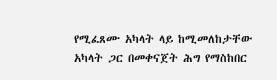የሚፈጸሙ አካላት ላይ ከሚመለከታቸው አካላት ጋር በመቀናጀት ሕግ የማስከበር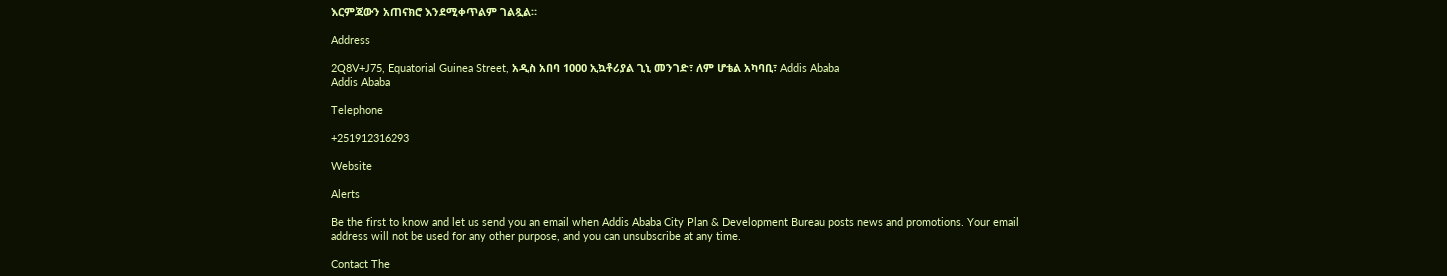እርምጃውን አጠናክሮ እንደሚቀጥልም ገልጿል።

Address

2Q8V+J75, Equatorial Guinea Street, አዲስ አበባ 1000 ኢኳቶሪያል ጊኒ መንገድ፣ ለም ሆቴል አካባቢ፣ Addis Ababa
Addis Ababa

Telephone

+251912316293

Website

Alerts

Be the first to know and let us send you an email when Addis Ababa City Plan & Development Bureau posts news and promotions. Your email address will not be used for any other purpose, and you can unsubscribe at any time.

Contact The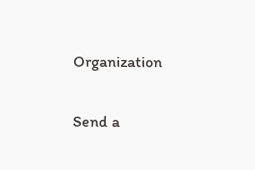Organization

Send a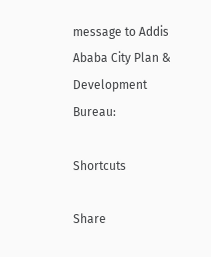message to Addis Ababa City Plan & Development Bureau:

Shortcuts

Share